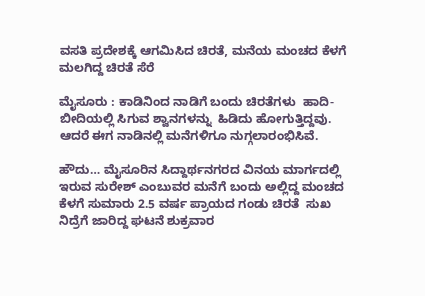ವಸತಿ ಪ್ರದೇಶಕ್ಕೆ ಆಗಮಿಸಿದ ಚಿರತೆ, ಮನೆಯ ಮಂಚದ ಕೆಳಗೆ ಮಲಗಿದ್ದ ಚಿರತೆ ಸೆರೆ

ಮೈಸೂರು : ಕಾಡಿನಿಂದ ನಾಡಿಗೆ ಬಂದು ಚಿರತೆಗಳು  ಹಾದಿ-ಬೀದಿಯಲ್ಲಿ ಸಿಗುವ ಶ್ವಾನಗಳನ್ನು  ಹಿಡಿದು ಹೋಗುತ್ತಿದ್ದವು. ಆದರೆ ಈಗ ನಾಡಿನಲ್ಲಿ ಮನೆಗಳಿಗೂ ನುಗ್ಗಲಾರಂಭಿಸಿವೆ.

ಹೌದು… ಮೈಸೂರಿನ ಸಿದ್ದಾರ್ಥನಗರದ ವಿನಯ ಮಾರ್ಗದಲ್ಲಿ ಇರುವ ಸುರೇಶ್ ಎಂಬುವರ ಮನೆಗೆ ಬಂದು ಅಲ್ಲಿದ್ದ ಮಂಚದ ಕೆಳಗೆ ಸುಮಾರು 2.5 ವರ್ಷ ಪ್ರಾಯದ ಗಂಡು ಚಿರತೆ  ಸುಖ ನಿದ್ರೆಗೆ ಜಾರಿದ್ದ ಘಟನೆ ಶುಕ್ರವಾರ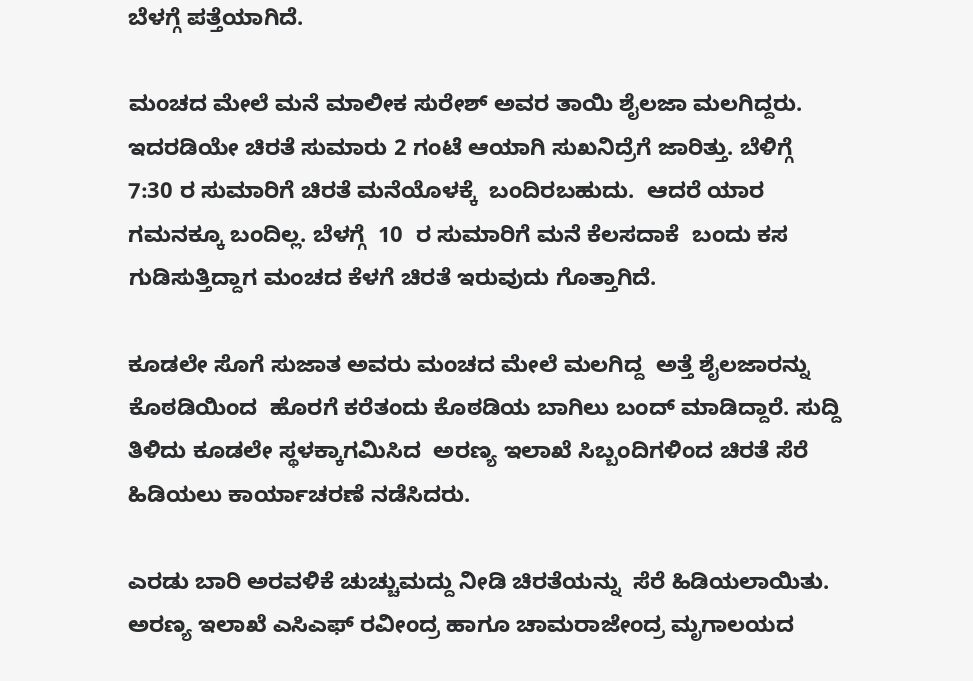ಬೆಳಗ್ಗೆ ಪತ್ತೆಯಾಗಿದೆ.

ಮಂಚದ ಮೇಲೆ ಮನೆ ಮಾಲೀಕ ಸುರೇಶ್ ಅವರ ತಾಯಿ ಶೈಲಜಾ ಮಲಗಿದ್ದರು. ಇದರಡಿಯೇ ಚಿರತೆ ಸುಮಾರು 2 ಗಂಟೆ ಆಯಾಗಿ ಸುಖನಿದ್ರೆಗೆ ಜಾರಿತ್ತು. ಬೆಳಿಗ್ಗೆ 7:30 ರ ಸುಮಾರಿಗೆ ಚಿರತೆ ಮನೆಯೊಳಕ್ಕೆ  ಬಂದಿರಬಹುದು.  ಆದರೆ ಯಾರ ಗಮನಕ್ಕೂ ಬಂದಿಲ್ಲ. ಬೆಳಗ್ಗೆ  10  ರ ಸುಮಾರಿಗೆ ಮನೆ ಕೆಲಸದಾಕೆ  ಬಂದು ಕಸ ಗುಡಿಸುತ್ತಿದ್ದಾಗ ಮಂಚದ ಕೆಳಗೆ ಚಿರತೆ ಇರುವುದು ಗೊತ್ತಾಗಿದೆ.

ಕೂಡಲೇ ಸೊಗೆ ಸುಜಾತ ಅವರು ಮಂಚದ ಮೇಲೆ ಮಲಗಿದ್ದ  ಅತ್ತೆ ಶೈಲಜಾರನ್ನು ಕೊಠಡಿಯಿಂದ  ಹೊರಗೆ ಕರೆತಂದು ಕೊಠಡಿಯ ಬಾಗಿಲು ಬಂದ್ ಮಾಡಿದ್ದಾರೆ. ಸುದ್ದಿ ತಿಳಿದು ಕೂಡಲೇ ಸ್ಥಳಕ್ಕಾಗಮಿಸಿದ  ಅರಣ್ಯ ಇಲಾಖೆ ಸಿಬ್ಬಂದಿಗಳಿಂದ ಚಿರತೆ ಸೆರೆ ಹಿಡಿಯಲು ಕಾರ್ಯಾಚರಣೆ ನಡೆಸಿದರು.

ಎರಡು ಬಾರಿ ಅರವಳಿಕೆ ಚುಚ್ಚುಮದ್ದು ನೀಡಿ ಚಿರತೆಯನ್ನು  ಸೆರೆ ಹಿಡಿಯಲಾಯಿತು. ಅರಣ್ಯ ಇಲಾಖೆ ಎಸಿಎಫ್ ರವೀಂದ್ರ ಹಾಗೂ ಚಾಮರಾಜೇಂದ್ರ ಮೃಗಾಲಯದ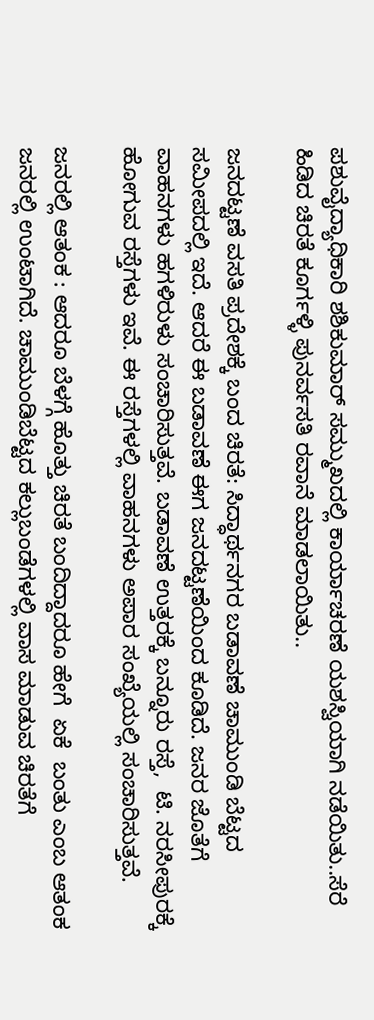ಪಶುವೈದ್ಯಾಧಿಕಾರಿ ಶಶಿಕುಮಾರ್ ಸಮ್ಮುಖದಲ್ಲಿ ಕಾರ್ಯಾಚರಣೆ ಯಶಸ್ವಿಯಾಗಿ ನಡೆಯಿತು..ಸೆರೆ ಹಿಡಿದ ಚಿರತೆ ಕೂರ್ಗಳ್ಳಿ ಪುನರ್ವಸತಿ ರವಾನೆ ಮಾಡಲಾಯಿತು..

ಜನದಟ್ಟಣೆ ವಸತಿ ಪ್ರದೇಶಕ್ಕೆ ಬಂದ ಚಿರತೆ: ಸಿದ್ಧಾರ್ಥನಗರ ಬಡಾವಣೆ ಚಾಮುಂಡಿ ಬೆಟ್ಟದ ಸಮೀಪದಲ್ಲಿ ಇದೆ. ಆದರೆ ಈ ಬಡಾವಣೆ ಈಗ ಜನದಟ್ಟಣೆಯಿಂದ ಕೂಡಿದೆ. ಜನರ ಜೊತೆಗೆ ವಾಹನಗಳು ಹಗಳಿರುಳು ಸಂಚಾರಿಸುತ್ತವೆ. ಬಡಾವಣೆ ಉತ್ತರಕ್ಕೆ ಬನ್ನೂರು ರಸ್ತೆ,  ಟಿ. ನರಸೀಪುರಕ್ಕೆ ಹೋಗುವ ರಸ್ತೆಗಳು ಇವೆ. ಈ ರಸ್ತೆಗಳಲ್ಲಿ ವಾಹನಗಳು ಅಪಾರ ಸಂಖ್ಯೆಯಲ್ಲಿ ಸಂಚಾರಿಸುತ್ತವೆ.

ಜನರಲ್ಲಿ ಆತಂಕ : ಆದರೂ ಬೆಳಗ್ಗೆ ಹೊತ್ತು ಚಿರತೆ ಬಂದಿದ್ದಾದರೂ ಹೇಗೆ  ಏಕೆ  ಬಂತು ಎಂಬ ಆತಂಕ ಜನರಲ್ಲಿ ಉಂಟಾಗಿದೆ. ಚಾಮುಂಡಿಬೆಟ್ಟದ ಕಲ್ಲುಬಂಡೆಗಳಲ್ಲಿ ವಾಸ ಮಾಡುವ ಚಿರತೆಗೆ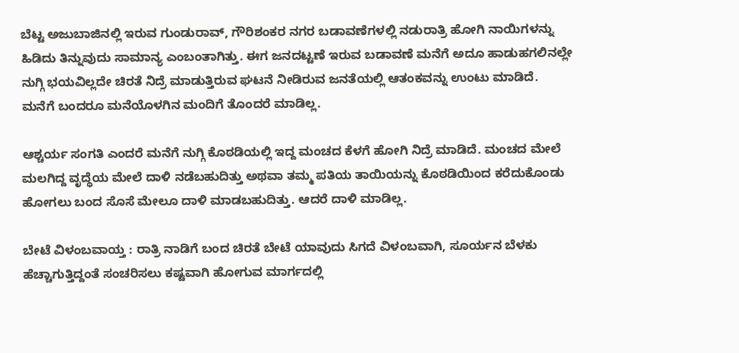ಬೆಟ್ಟ ಅಜುಬಾಜಿನಲ್ಲಿ ಇರುವ ಗುಂಡುರಾವ್‌, ಗೌರಿಶಂಕರ ನಗರ ಬಡಾವಣೆಗಳಲ್ಲಿ ನಡುರಾತ್ರಿ ಹೋಗಿ ನಾಯಿಗಳನ್ನು ಹಿಡಿದು ತಿನ್ನುವುದು ಸಾಮಾನ್ಯ ಎಂಬಂತಾಗಿತ್ತು. ಈಗ ಜನದಟ್ಟಣೆ ಇರುವ ಬಡಾವಣೆ ಮನೆಗೆ ಅದೂ ಹಾಡುಹಗಲಿನಲ್ಲೇ ನುಗ್ಗಿ ಭಯವಿಲ್ಲದೇ ಚಿರತೆ ನಿದ್ರೆ ಮಾಡುತ್ತಿರುವ ಘಟನೆ ನೀಡಿರುವ ಜನತೆಯಲ್ಲಿ ಆತಂಕವನ್ನು ಉಂಟು ಮಾಡಿದೆ.
ಮನೆಗೆ ಬಂದರೂ ಮನೆಯೊಳಗಿನ ಮಂದಿಗೆ ತೊಂದರೆ ಮಾಡಿಲ್ಲ.

ಆಶ್ಚರ್ಯ ಸಂಗತಿ ಎಂದರೆ ಮನೆಗೆ ನುಗ್ಗಿ ಕೊಠಡಿಯಲ್ಲಿ ಇದ್ದ ಮಂಚದ ಕೆಳಗೆ ಹೋಗಿ ನಿದ್ರೆ ಮಾಡಿದೆ. ಮಂಚದ ಮೇಲೆ ಮಲಗಿದ್ದ ವೃದ್ಧೆಯ ಮೇಲೆ ದಾಳಿ ನಡೆಬಹುದಿತ್ತು ಅಥವಾ ತಮ್ಮ ಪತಿಯ ತಾಯಿಯನ್ನು ಕೊಠಡಿಯಿಂದ ಕರೆದುಕೊಂಡು ಹೋಗಲು ಬಂದ ಸೊಸೆ ಮೇಲೂ ದಾಳಿ ಮಾಡಬಹುದಿತ್ತು. ಆದರೆ ದಾಳಿ ಮಾಡಿಲ್ಲ.

ಬೇಟೆ ವಿಳಂಬವಾಯ್ತ : ರಾತ್ರಿ ನಾಡಿಗೆ ಬಂದ ಚಿರತೆ ಬೇಟೆ ಯಾವುದು ಸಿಗದೆ ವಿಳಂಬವಾಗಿ, ಸೂರ್ಯನ ಬೆಳಕು ಹೆಚ್ಚಾಗುತ್ತಿದ್ದಂತೆ ಸಂಚರಿಸಲು ಕಷ್ಟವಾಗಿ ಹೋಗುವ ಮಾರ್ಗದಲ್ಲಿ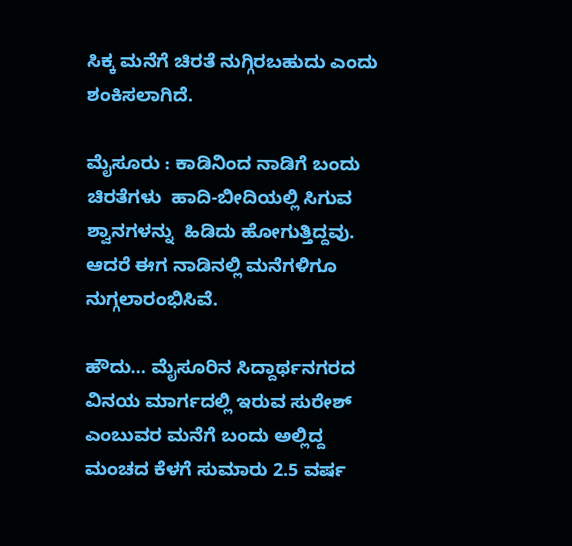ಸಿಕ್ಕ ಮನೆಗೆ ಚಿರತೆ ನುಗ್ಗಿರಬಹುದು ಎಂದು ಶಂಕಿಸಲಾಗಿದೆ.

ಮೈಸೂರು : ಕಾಡಿನಿಂದ ನಾಡಿಗೆ ಬಂದು ಚಿರತೆಗಳು  ಹಾದಿ-ಬೀದಿಯಲ್ಲಿ ಸಿಗುವ ಶ್ವಾನಗಳನ್ನು  ಹಿಡಿದು ಹೋಗುತ್ತಿದ್ದವು. ಆದರೆ ಈಗ ನಾಡಿನಲ್ಲಿ ಮನೆಗಳಿಗೂ ನುಗ್ಗಲಾರಂಭಿಸಿವೆ.

ಹೌದು… ಮೈಸೂರಿನ ಸಿದ್ದಾರ್ಥನಗರದ ವಿನಯ ಮಾರ್ಗದಲ್ಲಿ ಇರುವ ಸುರೇಶ್ ಎಂಬುವರ ಮನೆಗೆ ಬಂದು ಅಲ್ಲಿದ್ದ ಮಂಚದ ಕೆಳಗೆ ಸುಮಾರು 2.5 ವರ್ಷ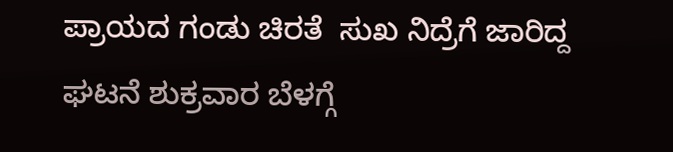ಪ್ರಾಯದ ಗಂಡು ಚಿರತೆ  ಸುಖ ನಿದ್ರೆಗೆ ಜಾರಿದ್ದ ಘಟನೆ ಶುಕ್ರವಾರ ಬೆಳಗ್ಗೆ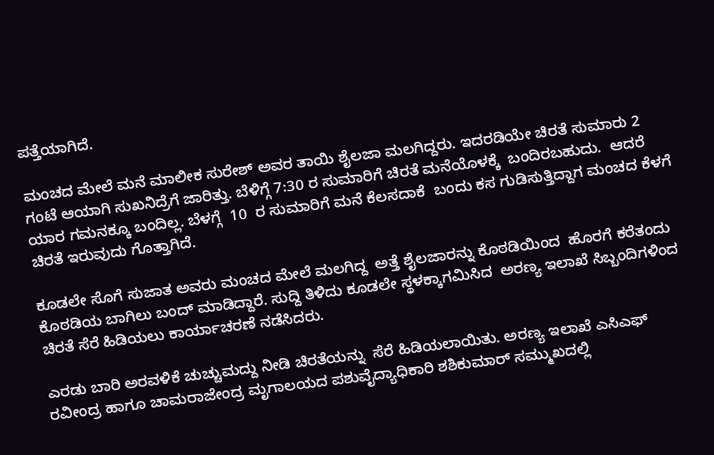ಪತ್ತೆಯಾಗಿದೆ.

ಮಂಚದ ಮೇಲೆ ಮನೆ ಮಾಲೀಕ ಸುರೇಶ್ ಅವರ ತಾಯಿ ಶೈಲಜಾ ಮಲಗಿದ್ದರು. ಇದರಡಿಯೇ ಚಿರತೆ ಸುಮಾರು 2 ಗಂಟೆ ಆಯಾಗಿ ಸುಖನಿದ್ರೆಗೆ ಜಾರಿತ್ತು. ಬೆಳಿಗ್ಗೆ 7:30 ರ ಸುಮಾರಿಗೆ ಚಿರತೆ ಮನೆಯೊಳಕ್ಕೆ  ಬಂದಿರಬಹುದು.  ಆದರೆ ಯಾರ ಗಮನಕ್ಕೂ ಬಂದಿಲ್ಲ. ಬೆಳಗ್ಗೆ  10  ರ ಸುಮಾರಿಗೆ ಮನೆ ಕೆಲಸದಾಕೆ  ಬಂದು ಕಸ ಗುಡಿಸುತ್ತಿದ್ದಾಗ ಮಂಚದ ಕೆಳಗೆ ಚಿರತೆ ಇರುವುದು ಗೊತ್ತಾಗಿದೆ.

ಕೂಡಲೇ ಸೊಗೆ ಸುಜಾತ ಅವರು ಮಂಚದ ಮೇಲೆ ಮಲಗಿದ್ದ  ಅತ್ತೆ ಶೈಲಜಾರನ್ನು ಕೊಠಡಿಯಿಂದ  ಹೊರಗೆ ಕರೆತಂದು ಕೊಠಡಿಯ ಬಾಗಿಲು ಬಂದ್ ಮಾಡಿದ್ದಾರೆ. ಸುದ್ದಿ ತಿಳಿದು ಕೂಡಲೇ ಸ್ಥಳಕ್ಕಾಗಮಿಸಿದ  ಅರಣ್ಯ ಇಲಾಖೆ ಸಿಬ್ಬಂದಿಗಳಿಂದ ಚಿರತೆ ಸೆರೆ ಹಿಡಿಯಲು ಕಾರ್ಯಾಚರಣೆ ನಡೆಸಿದರು.

ಎರಡು ಬಾರಿ ಅರವಳಿಕೆ ಚುಚ್ಚುಮದ್ದು ನೀಡಿ ಚಿರತೆಯನ್ನು  ಸೆರೆ ಹಿಡಿಯಲಾಯಿತು. ಅರಣ್ಯ ಇಲಾಖೆ ಎಸಿಎಫ್ ರವೀಂದ್ರ ಹಾಗೂ ಚಾಮರಾಜೇಂದ್ರ ಮೃಗಾಲಯದ ಪಶುವೈದ್ಯಾಧಿಕಾರಿ ಶಶಿಕುಮಾರ್ ಸಮ್ಮುಖದಲ್ಲಿ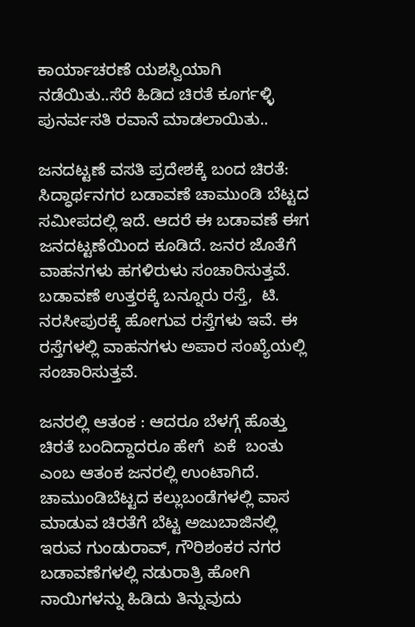ಕಾರ್ಯಾಚರಣೆ ಯಶಸ್ವಿಯಾಗಿ ನಡೆಯಿತು..ಸೆರೆ ಹಿಡಿದ ಚಿರತೆ ಕೂರ್ಗಳ್ಳಿ ಪುನರ್ವಸತಿ ರವಾನೆ ಮಾಡಲಾಯಿತು..

ಜನದಟ್ಟಣೆ ವಸತಿ ಪ್ರದೇಶಕ್ಕೆ ಬಂದ ಚಿರತೆ: ಸಿದ್ಧಾರ್ಥನಗರ ಬಡಾವಣೆ ಚಾಮುಂಡಿ ಬೆಟ್ಟದ ಸಮೀಪದಲ್ಲಿ ಇದೆ. ಆದರೆ ಈ ಬಡಾವಣೆ ಈಗ ಜನದಟ್ಟಣೆಯಿಂದ ಕೂಡಿದೆ. ಜನರ ಜೊತೆಗೆ ವಾಹನಗಳು ಹಗಳಿರುಳು ಸಂಚಾರಿಸುತ್ತವೆ. ಬಡಾವಣೆ ಉತ್ತರಕ್ಕೆ ಬನ್ನೂರು ರಸ್ತೆ,  ಟಿ. ನರಸೀಪುರಕ್ಕೆ ಹೋಗುವ ರಸ್ತೆಗಳು ಇವೆ. ಈ ರಸ್ತೆಗಳಲ್ಲಿ ವಾಹನಗಳು ಅಪಾರ ಸಂಖ್ಯೆಯಲ್ಲಿ ಸಂಚಾರಿಸುತ್ತವೆ.

ಜನರಲ್ಲಿ ಆತಂಕ : ಆದರೂ ಬೆಳಗ್ಗೆ ಹೊತ್ತು ಚಿರತೆ ಬಂದಿದ್ದಾದರೂ ಹೇಗೆ  ಏಕೆ  ಬಂತು ಎಂಬ ಆತಂಕ ಜನರಲ್ಲಿ ಉಂಟಾಗಿದೆ. ಚಾಮುಂಡಿಬೆಟ್ಟದ ಕಲ್ಲುಬಂಡೆಗಳಲ್ಲಿ ವಾಸ ಮಾಡುವ ಚಿರತೆಗೆ ಬೆಟ್ಟ ಅಜುಬಾಜಿನಲ್ಲಿ ಇರುವ ಗುಂಡುರಾವ್‌, ಗೌರಿಶಂಕರ ನಗರ ಬಡಾವಣೆಗಳಲ್ಲಿ ನಡುರಾತ್ರಿ ಹೋಗಿ ನಾಯಿಗಳನ್ನು ಹಿಡಿದು ತಿನ್ನುವುದು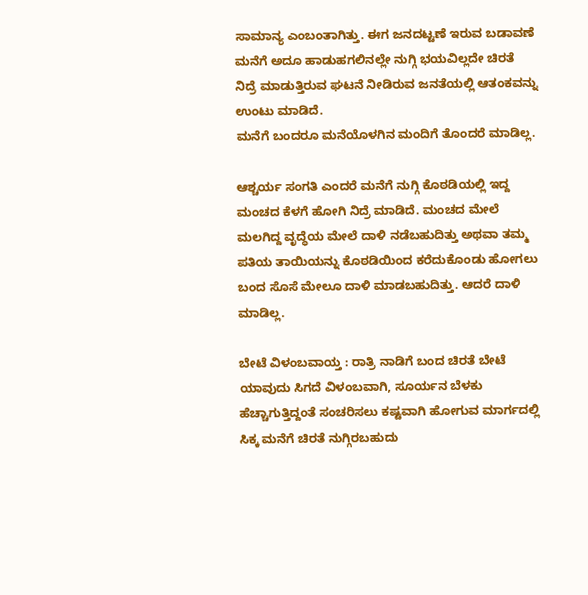ಸಾಮಾನ್ಯ ಎಂಬಂತಾಗಿತ್ತು. ಈಗ ಜನದಟ್ಟಣೆ ಇರುವ ಬಡಾವಣೆ ಮನೆಗೆ ಅದೂ ಹಾಡುಹಗಲಿನಲ್ಲೇ ನುಗ್ಗಿ ಭಯವಿಲ್ಲದೇ ಚಿರತೆ ನಿದ್ರೆ ಮಾಡುತ್ತಿರುವ ಘಟನೆ ನೀಡಿರುವ ಜನತೆಯಲ್ಲಿ ಆತಂಕವನ್ನು ಉಂಟು ಮಾಡಿದೆ.
ಮನೆಗೆ ಬಂದರೂ ಮನೆಯೊಳಗಿನ ಮಂದಿಗೆ ತೊಂದರೆ ಮಾಡಿಲ್ಲ.

ಆಶ್ಚರ್ಯ ಸಂಗತಿ ಎಂದರೆ ಮನೆಗೆ ನುಗ್ಗಿ ಕೊಠಡಿಯಲ್ಲಿ ಇದ್ದ ಮಂಚದ ಕೆಳಗೆ ಹೋಗಿ ನಿದ್ರೆ ಮಾಡಿದೆ. ಮಂಚದ ಮೇಲೆ ಮಲಗಿದ್ದ ವೃದ್ಧೆಯ ಮೇಲೆ ದಾಳಿ ನಡೆಬಹುದಿತ್ತು ಅಥವಾ ತಮ್ಮ ಪತಿಯ ತಾಯಿಯನ್ನು ಕೊಠಡಿಯಿಂದ ಕರೆದುಕೊಂಡು ಹೋಗಲು ಬಂದ ಸೊಸೆ ಮೇಲೂ ದಾಳಿ ಮಾಡಬಹುದಿತ್ತು. ಆದರೆ ದಾಳಿ ಮಾಡಿಲ್ಲ.

ಬೇಟೆ ವಿಳಂಬವಾಯ್ತ : ರಾತ್ರಿ ನಾಡಿಗೆ ಬಂದ ಚಿರತೆ ಬೇಟೆ ಯಾವುದು ಸಿಗದೆ ವಿಳಂಬವಾಗಿ, ಸೂರ್ಯನ ಬೆಳಕು ಹೆಚ್ಚಾಗುತ್ತಿದ್ದಂತೆ ಸಂಚರಿಸಲು ಕಷ್ಟವಾಗಿ ಹೋಗುವ ಮಾರ್ಗದಲ್ಲಿ ಸಿಕ್ಕ ಮನೆಗೆ ಚಿರತೆ ನುಗ್ಗಿರಬಹುದು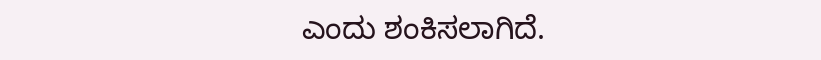ಎಂದು ಶಂಕಿಸಲಾಗಿದೆ.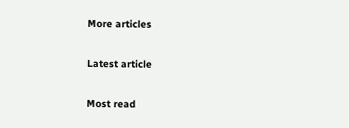More articles

Latest article

Most read